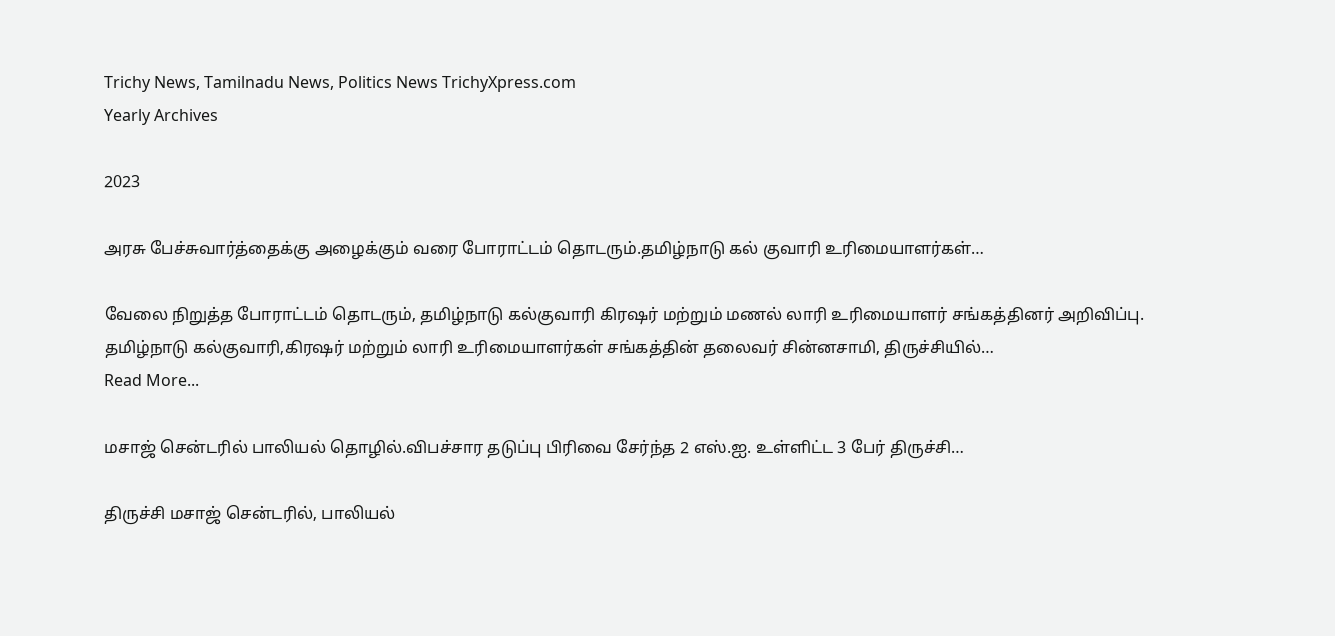Trichy News, Tamilnadu News, Politics News TrichyXpress.com
Yearly Archives

2023

அரசு பேச்சுவார்த்தைக்கு அழைக்கும் வரை போராட்டம் தொடரும்.தமிழ்நாடு கல் குவாரி உரிமையாளர்கள்…

வேலை நிறுத்த போராட்டம் தொடரும், தமிழ்நாடு கல்குவாரி கிரஷர் மற்றும் மணல் லாரி உரிமையாளர் சங்கத்தினர் அறிவிப்பு. தமிழ்நாடு கல்குவாரி,கிரஷர் மற்றும் லாரி உரிமையாளர்கள் சங்கத்தின் தலைவர் சின்னசாமி, திருச்சியில்…
Read More...

மசாஜ் சென்டரில் பாலியல் தொழில்.விபச்சார தடுப்பு பிரிவை சேர்ந்த 2 எஸ்.ஐ. உள்ளிட்ட 3 பேர் திருச்சி…

திருச்சி மசாஜ் சென்டரில், பாலியல்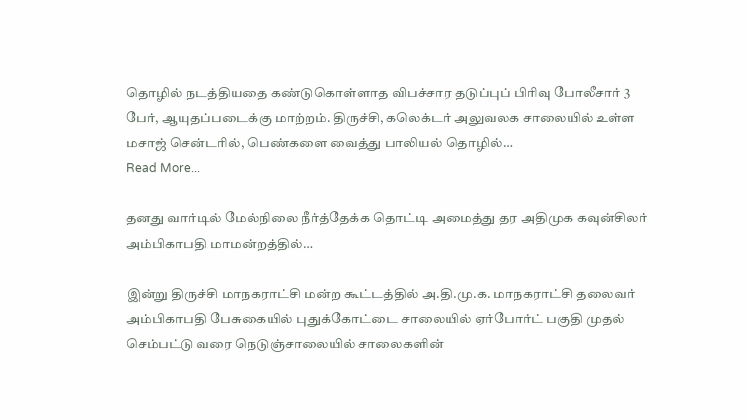தொழில் நடத்தியதை கண்டுகொள்ளாத விபச்சார தடுப்புப் பிரிவு போலீசார் 3 பேர், ஆயுதப்படைக்கு மாற்றம். திருச்சி, கலெக்டர் அலுவலக சாலையில் உள்ள மசாஜ் சென்டரில், பெண்களை வைத்து பாலியல் தொழில்…
Read More...

தனது வார்டில் மேல்நிலை நீர்த்தேக்க தொட்டி அமைத்து தர அதிமுக கவுன்சிலர் அம்பிகாபதி மாமன்றத்தில்…

இன்று திருச்சி மாநகராட்சி மன்ற கூட்டத்தில் அ.தி.மு.க. மாநகராட்சி தலைவர் அம்பிகாபதி பேசுகையில் புதுக்கோட்டை சாலையில் ஏர்போர்ட் பகுதி முதல் செம்பட்டு வரை நெடுஞ்சாலையில் சாலைகளின்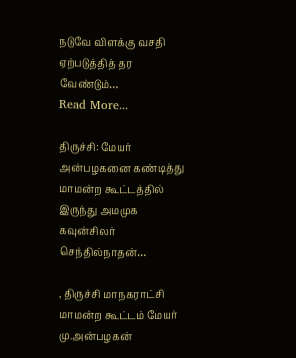நடுவே விளக்கு வசதி ஏற்படுத்தித் தர வேண்டும்…
Read More...

திருச்சி: மேயர் அன்பழகனை கண்டித்து மாமன்ற கூட்டத்தில் இருந்து அமமுக கவுன்சிலர் செந்தில்நாதன்…

, திருச்சி மாநகராட்சி மாமன்ற கூட்டம் மேயர் மு.அன்பழகன்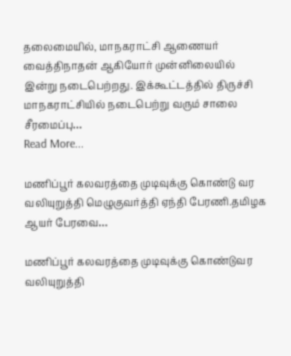தலைமையில், மாநகராட்சி ஆணையர் வைத்திநாதன் ஆகியோர் முன்னிலையில் இன்று நடைபெற்றது. இக்கூட்டத்தில் திருச்சி மாநகராட்சியில் நடைபெற்று வரும் சாலை சீரமைப்பு…
Read More...

மணிப்பூர் கலவரத்தை முடிவுக்கு கொண்டு வர வலியுறுத்தி மெழுகுவர்த்தி ஏந்தி பேரணி.தமிழக ஆயர் பேரவை…

மணிப்பூர் கலவரத்தை முடிவுக்கு கொண்டுவர வலியுறுத்தி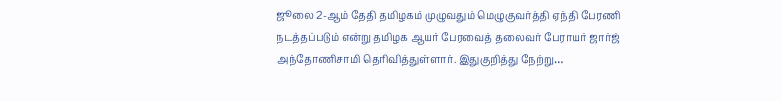ஜூலை 2-ஆம் தேதி தமிழகம் முழுவதும் மெழுகுவர்த்தி ஏந்தி பேரணி நடத்தப்படும் என்று தமிழக ஆயர் பேரவைத் தலைவர் பேராயர் ஜார்ஜ் அந்தோணிசாமி தெரிவித்துள்ளார். இதுகுறித்து நேற்று…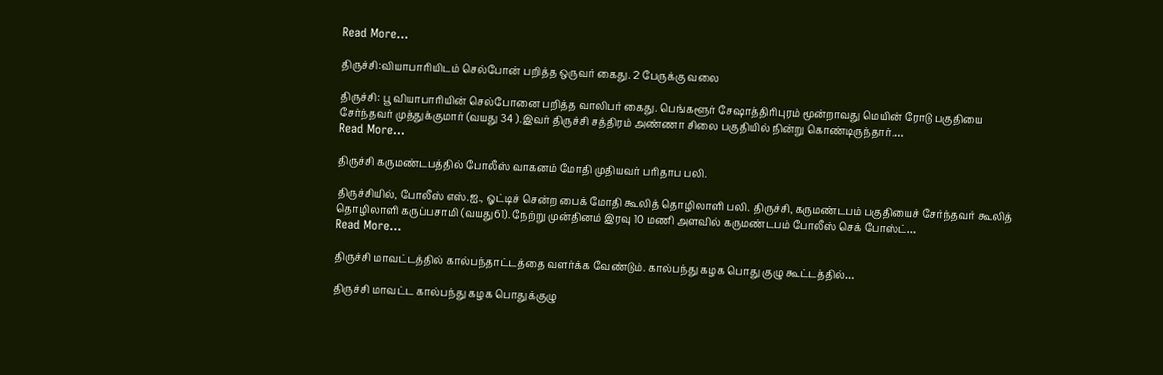Read More...

திருச்சி:வியாபாரியிடம் செல்போன் பறித்த ஒருவர் கைது. 2 பேருக்கு வலை

திருச்சி: பூ வியாபாரியின் செல்போனை பறித்த வாலிபர் கைது. பெங்களூர் சேஷாத்திரிபுரம் மூன்றாவது மெயின் ரோடு பகுதியை சேர்ந்தவர் முத்துக்குமார் (வயது 34 ).இவர் திருச்சி சத்திரம் அண்ணா சிலை பகுதியில் நின்று கொண்டிருந்தார்.…
Read More...

திருச்சி கருமண்டபத்தில் போலீஸ் வாகனம் மோதி முதியவர் பரிதாப பலி.

திருச்சியில், போலீஸ் எஸ்.ஐ., ஓட்டிச் சென்ற பைக் மோதி கூலித் தொழிலாளி பலி. திருச்சி, கருமண்டபம் பகுதியைச் சேர்ந்தவர் கூலித் தொழிலாளி கருப்பசாமி (வயது61). நேற்று முன்தினம் இரவு 10 மணி அளவில் கருமண்டபம் போலீஸ் செக் போஸ்ட்…
Read More...

திருச்சி மாவட்டத்தில் கால்பந்தாட்டத்தை வளர்க்க வேண்டும். கால்பந்து கழக பொது குழு கூட்டத்தில்…

திருச்சி மாவட்ட கால்பந்து கழக பொதுக்குழு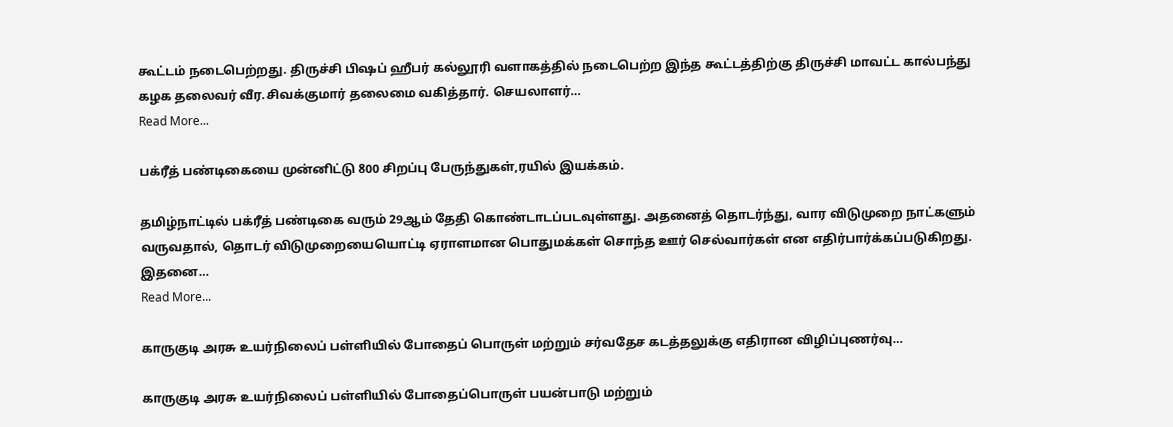கூட்டம் நடைபெற்றது. திருச்சி பிஷப் ஹீபர் கல்லூரி வளாகத்தில் நடைபெற்ற இந்த கூட்டத்திற்கு திருச்சி மாவட்ட கால்பந்து கழக தலைவர் வீர.சிவக்குமார் தலைமை வகித்தார். செயலாளர்…
Read More...

பக்ரீத் பண்டிகையை முன்னிட்டு 800 சிறப்பு பேருந்துகள்,ரயில் இயக்கம்.

தமிழ்நாட்டில் பக்ரீத் பண்டிகை வரும் 29ஆம் தேதி கொண்டாடப்படவுள்ளது. அதனைத் தொடர்ந்து, வார விடுமுறை நாட்களும் வருவதால், தொடர் விடுமுறையையொட்டி ஏராளமான பொதுமக்கள் சொந்த ஊர் செல்வார்கள் என எதிர்பார்க்கப்படுகிறது. இதனை…
Read More...

காருகுடி அரசு உயர்நிலைப் பள்ளியில் போதைப் பொருள் மற்றும் சர்வதேச கடத்தலுக்கு எதிரான விழிப்புணர்வு…

காருகுடி அரசு உயர்நிலைப் பள்ளியில் போதைப்பொருள் பயன்பாடு மற்றும்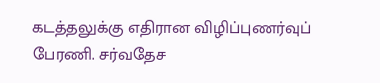கடத்தலுக்கு எதிரான விழிப்புணர்வுப் பேரணி. சர்வதேச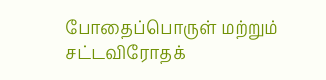போதைப்பொருள் மற்றும் சட்டவிரோதக்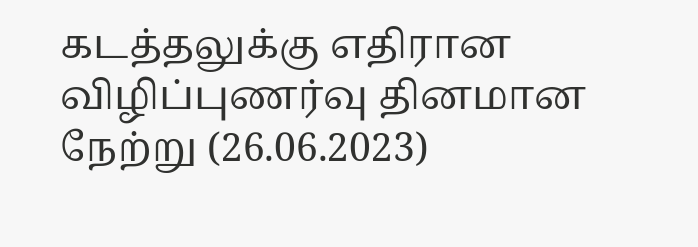கடத்தலுக்கு எதிரான விழிப்புணர்வு தினமான நேற்று (26.06.2023)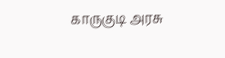காருகுடி அரசு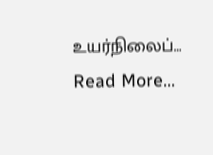உயர்நிலைப்…
Read More...